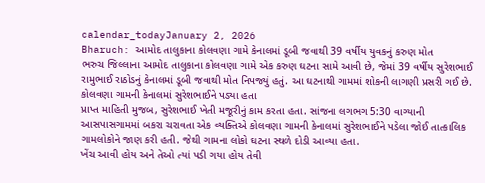calendar_todayJanuary 2, 2026
Bharuch: આમોદ તાલુકાના કોલવણા ગામે કેનાલમાં ડૂબી જવાથી 39 વર્ષીય યુવકનું કરુણ મોત
ભરુચ જિલ્લાના આમોદ તાલુકાના કોલવણા ગામે એક કરુણ ઘટના સામે આવી છે, જેમાં 39 વર્ષીય સુરેશભાઈ રામુભાઈ રાઠોડનું કેનાલમાં ડૂબી જવાથી મોત નિપજ્યું હતું. આ ઘટનાથી ગામમાં શોકની લાગણી પ્રસરી ગઈ છે.
કોલવણા ગામની કેનાલમાં સુરેશભાઈને પડ્યા હતા
પ્રાપ્ત માહિતી મુજબ, સુરેશભાઈ ખેતી મજૂરીનું કામ કરતા હતા. સાંજના લગભગ 5:30 વાગ્યાની આસપાસગામમાં બકરા ચરાવતા એક વ્યક્તિએ કોલવણા ગામની કેનાલમાં સુરેશભાઈને પડેલા જોઈ તાત્કાલિક ગામલોકોને જાણ કરી હતી. જેથી ગામના લોકો ઘટના સ્થળે દોડી આવ્યા હતા.
ખેંચ આવી હોય અને તેઓ ત્યાં પડી ગયા હોય તેવી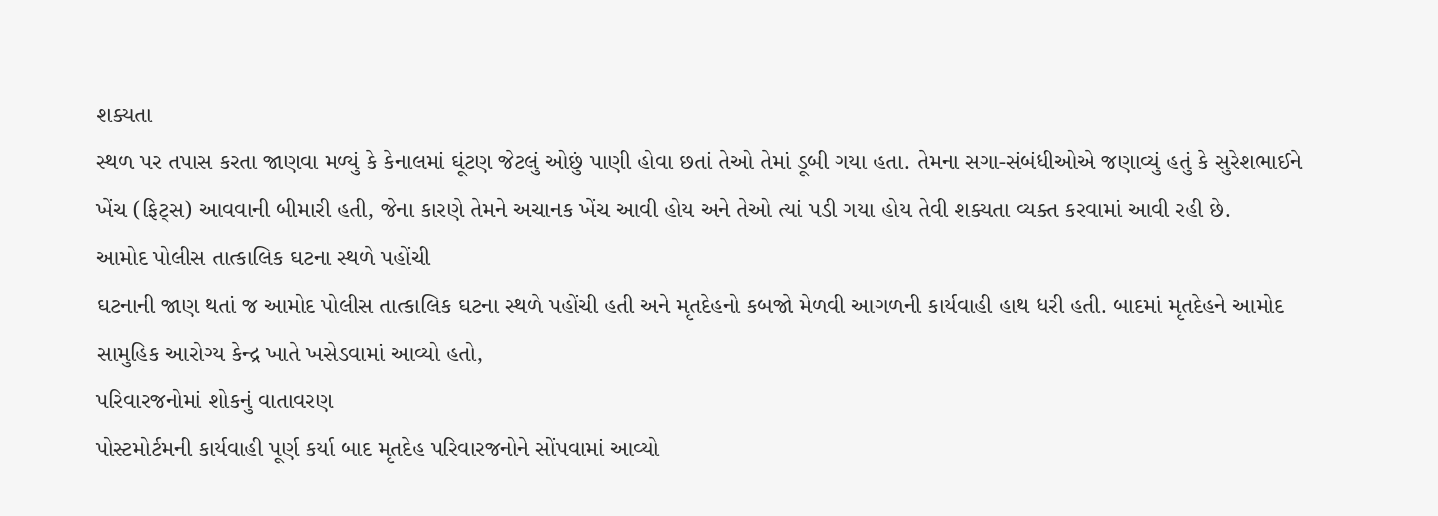શક્યતા
સ્થળ પર તપાસ કરતા જાણવા મળ્યું કે કેનાલમાં ઘૂંટણ જેટલું ઓછું પાણી હોવા છતાં તેઓ તેમાં ડૂબી ગયા હતા. તેમના સગા-સંબંધીઓએ જણાવ્યું હતું કે સુરેશભાઈને ખેંચ (ફિટ્સ) આવવાની બીમારી હતી, જેના કારણે તેમને અચાનક ખેંચ આવી હોય અને તેઓ ત્યાં પડી ગયા હોય તેવી શક્યતા વ્યક્ત કરવામાં આવી રહી છે.
આમોદ પોલીસ તાત્કાલિક ઘટના સ્થળે પહોંચી
ઘટનાની જાણ થતાં જ આમોદ પોલીસ તાત્કાલિક ઘટના સ્થળે પહોંચી હતી અને મૃતદેહનો કબજો મેળવી આગળની કાર્યવાહી હાથ ધરી હતી. બાદમાં મૃતદેહને આમોદ સામુહિક આરોગ્ય કેન્દ્ર ખાતે ખસેડવામાં આવ્યો હતો,
પરિવારજનોમાં શોકનું વાતાવરણ
પોસ્ટમોર્ટમની કાર્યવાહી પૂર્ણ કર્યા બાદ મૃતદેહ પરિવારજનોને સોંપવામાં આવ્યો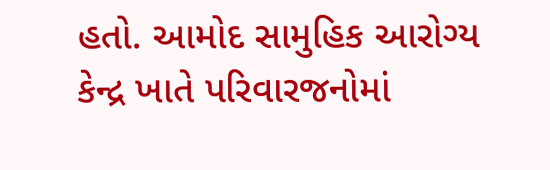હતો. આમોદ સામુહિક આરોગ્ય કેન્દ્ર ખાતે પરિવારજનોમાં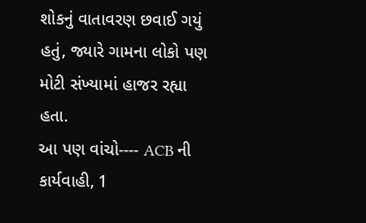શોકનું વાતાવરણ છવાઈ ગયું હતું, જ્યારે ગામના લોકો પણ મોટી સંખ્યામાં હાજર રહ્યા હતા.
આ પણ વાંચો---- ACB ની કાર્યવાહી, 1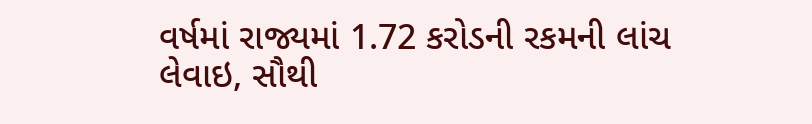વર્ષમાં રાજ્યમાં 1.72 કરોડની રકમની લાંચ લેવાઇ, સૌથી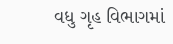વધુ ગૃહ વિભાગમાં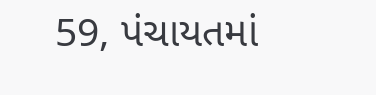59, પંચાયતમાં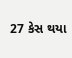27 કેસ થયા